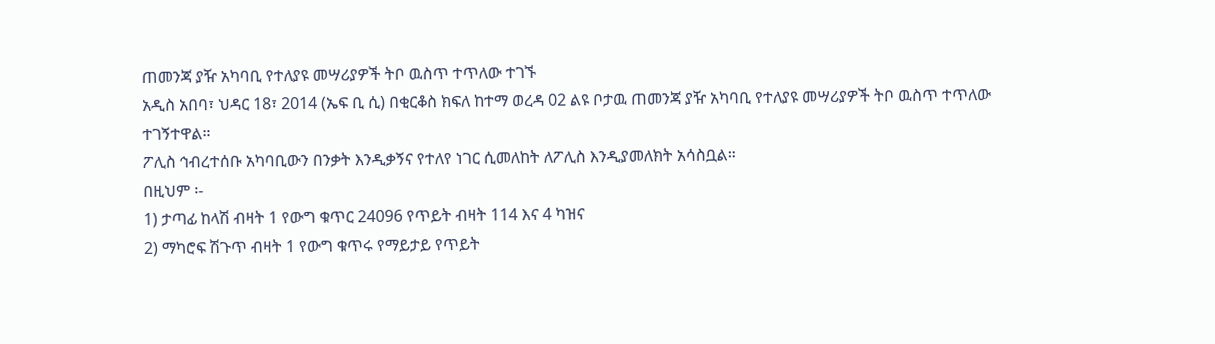ጠመንጃ ያዥ አካባቢ የተለያዩ መሣሪያዎች ትቦ ዉስጥ ተጥለው ተገኙ
አዲስ አበባ፣ ህዳር 18፣ 2014 (ኤፍ ቢ ሲ) በቂርቆስ ክፍለ ከተማ ወረዳ 02 ልዩ ቦታዉ ጠመንጃ ያዥ አካባቢ የተለያዩ መሣሪያዎች ትቦ ዉስጥ ተጥለው ተገኝተዋል።
ፖሊስ ኅብረተሰቡ አካባቢውን በንቃት እንዲቃኝና የተለየ ነገር ሲመለከት ለፖሊስ እንዲያመለክት አሳስቧል።
በዚህም ፡-
1) ታጣፊ ከላሽ ብዛት 1 የውግ ቁጥር 24096 የጥይት ብዛት 114 እና 4 ካዝና
2) ማካሮፍ ሽጉጥ ብዛት 1 የውግ ቁጥሩ የማይታይ የጥይት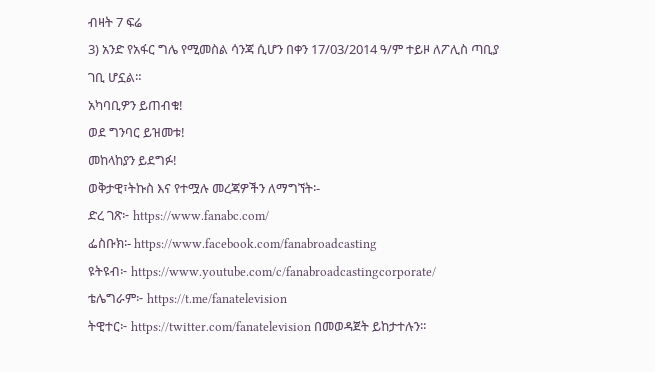ብዛት 7 ፍሬ
3) አንድ የአፋር ግሌ የሚመስል ሳንጃ ሲሆን በቀን 17/03/2014 ዓ/ም ተይዞ ለፖሊስ ጣቢያ ገቢ ሆኗል።
አካባቢዎን ይጠብቁ!
ወደ ግንባር ይዝመቱ!
መከላከያን ይደግፉ!
ወቅታዊ፣ትኩስ እና የተሟሉ መረጃዎችን ለማግኘት፡-
ድረ ገጽ፦ https://www.fanabc.com/
ፌስቡክ፡- https://www.facebook.com/fanabroadcasting
ዩትዩብ፦ https://www.youtube.com/c/fanabroadcastingcorporate/
ቴሌግራም፦ https://t.me/fanatelevision
ትዊተር፦ https://twitter.com/fanatelevision በመወዳጀት ይከታተሉን፡፡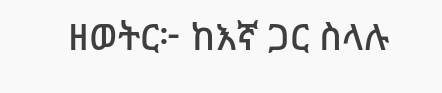ዘወትር፦ ከእኛ ጋር ስላሉ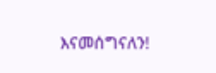እናመሰግናለን!